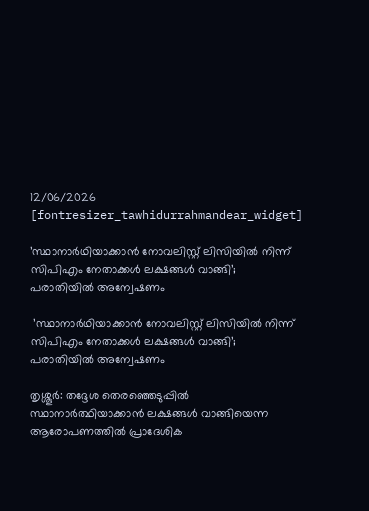12/06/2026
[fontresizer_tawhidurrahmandear_widget]

’സ്ഥാനാർഥിയാക്കാൻ നോവലിസ്റ്റ് ലിസിയിൽ നിന്ന് സിപിഎം നേതാക്കൾ ലക്ഷങ്ങൾ വാങ്ങി’; പരാതിയില്‍ അന്വേഷണം

 ’സ്ഥാനാർഥിയാക്കാൻ നോവലിസ്റ്റ് ലിസിയിൽ നിന്ന് സിപിഎം നേതാക്കൾ ലക്ഷങ്ങൾ വാങ്ങി’; പരാതിയില്‍ അന്വേഷണം

തൃശ്ശൂർ: തദ്ദേശ തെരഞ്ഞെടുപ്പിൽ സ്ഥാനാർത്ഥിയാക്കാൻ ലക്ഷങ്ങൾ വാങ്ങിയെന്ന ആരോപണത്തിൽ പ്രാദേശിക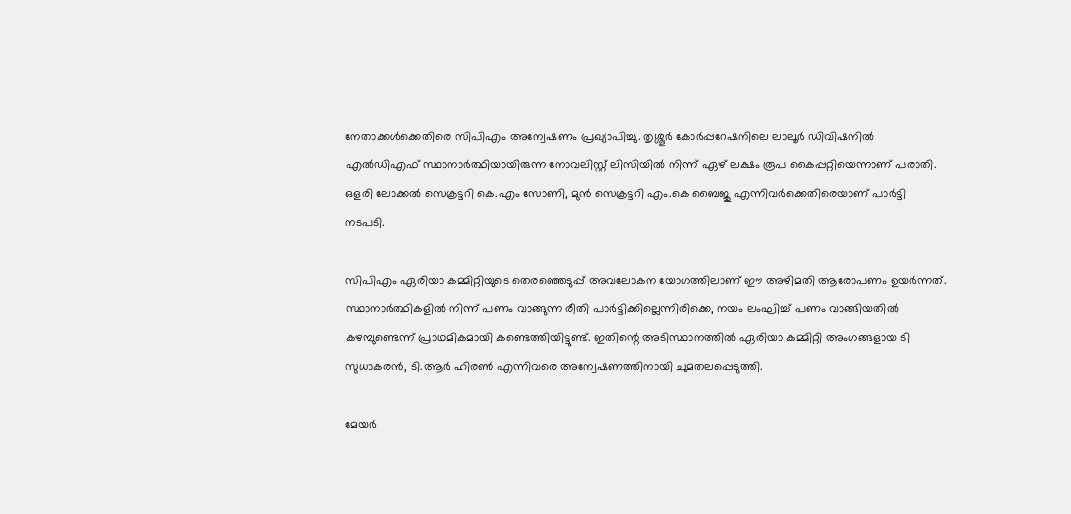നേതാക്കൾക്കെതിരെ സിപിഎം അന്വേഷണം പ്രഖ്യാപിച്ചു. തൃശ്ശൂർ കോർപ്പറേഷനിലെ ലാലൂർ ഡിവിഷനിൽ എൽഡിഎഫ് സ്ഥാനാർത്ഥിയായിരുന്ന നോവലിസ്റ്റ് ലിസിയിൽ നിന്ന് ഏഴ് ലക്ഷം രൂപ കൈപ്പറ്റിയെന്നാണ് പരാതി. ഒളരി ലോക്കൽ സെക്രട്ടറി കെ.എം സോണി, മുൻ സെക്രട്ടറി എം.കെ ബൈജു എന്നിവർക്കെതിരെയാണ് പാർട്ടി നടപടി.

സിപിഎം ഏരിയാ കമ്മിറ്റിയുടെ തെരഞ്ഞെടുപ്പ് അവലോകന യോഗത്തിലാണ് ഈ അഴിമതി ആരോപണം ഉയർന്നത്. സ്ഥാനാർത്ഥികളിൽ നിന്ന് പണം വാങ്ങുന്ന രീതി പാർട്ടിക്കില്ലെന്നിരിക്കെ, നയം ലംഘിച്ച് പണം വാങ്ങിയതിൽ കഴമ്പുണ്ടെന്ന് പ്രാഥമികമായി കണ്ടെത്തിയിട്ടുണ്ട്. ഇതിന്റെ അടിസ്ഥാനത്തിൽ ഏരിയാ കമ്മിറ്റി അംഗങ്ങളായ ടി സുധാകരൻ, ടി.ആർ ഹിരൺ എന്നിവരെ അന്വേഷണത്തിനായി ചുമതലപ്പെടുത്തി.

മേയർ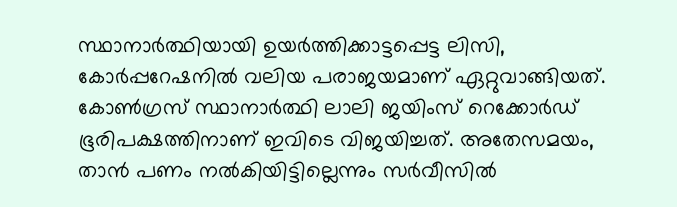സ്ഥാനാർത്ഥിയായി ഉയർത്തിക്കാട്ടപ്പെട്ട ലിസി, കോർപ്പറേഷനിൽ വലിയ പരാജയമാണ് ഏറ്റുവാങ്ങിയത്. കോൺഗ്രസ് സ്ഥാനാർത്ഥി ലാലി ജയിംസ് റെക്കോർഡ് ഭൂരിപക്ഷത്തിനാണ് ഇവിടെ വിജയിച്ചത്. അതേസമയം, താൻ പണം നൽകിയിട്ടില്ലെന്നും സർവീസിൽ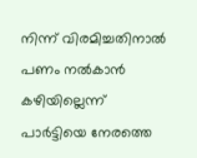നിന്ന് വിരമിച്ചതിനാൽ പണം നൽകാൻ കഴിയില്ലെന്ന് പാർട്ടിയെ നേരത്തെ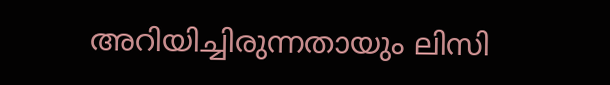അറിയിച്ചിരുന്നതായും ലിസി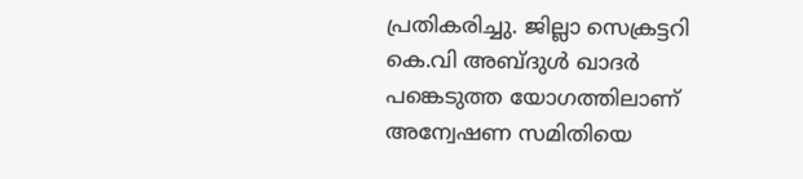പ്രതികരിച്ചു. ജില്ലാ സെക്രട്ടറി കെ.വി അബ്ദുൾ ഖാദർ പങ്കെടുത്ത യോഗത്തിലാണ് അന്വേഷണ സമിതിയെ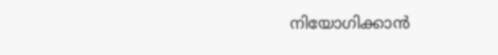നിയോഗിക്കാൻ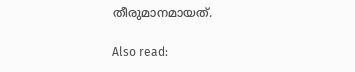തീരുമാനമായത്.

Also read: